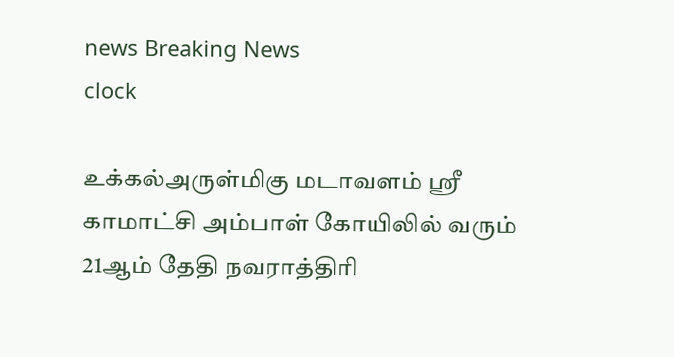news Breaking News
clock

உக்கல்அருள்மிகு மடாவளம் ஸ்ரீ காமாட்சி அம்பாள் கோயிலில் வரும் 21ஆம் தேதி நவராத்திரி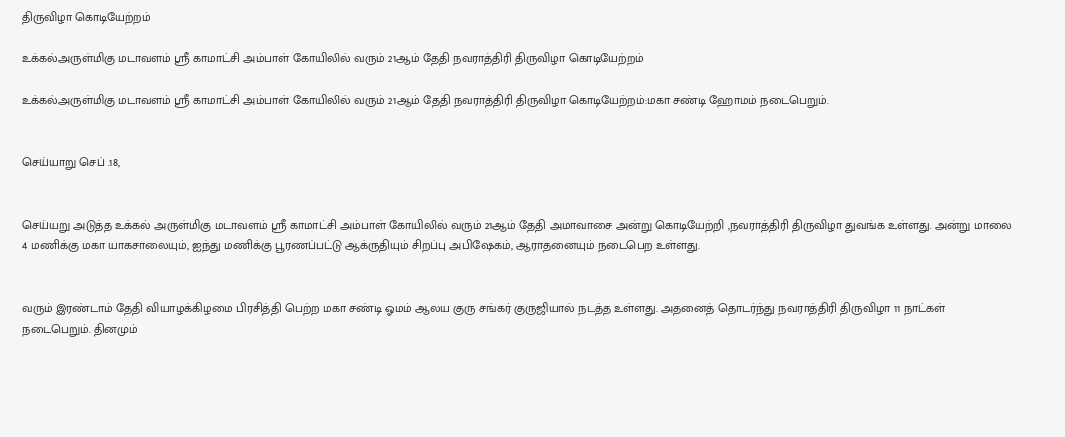திருவிழா கொடியேற்றம்

உக்கல்அருள்மிகு மடாவளம் ஸ்ரீ காமாட்சி அம்பாள் கோயிலில் வரும் 21ஆம் தேதி நவராத்திரி திருவிழா கொடியேற்றம்

உக்கல்அருள்மிகு மடாவளம் ஸ்ரீ காமாட்சி அம்பாள் கோயிலில் வரும் 21ஆம் தேதி நவராத்திரி திருவிழா கொடியேற்றம்:மகா சண்டி ஹோமம் நடைபெறும்.


செய்யாறு செப் .18,


செய்யறு அடுத்த உக்கல் அருள்மிகு மடாவளம் ஸ்ரீ காமாட்சி அம்பாள் கோயிலில் வரும் 21ஆம் தேதி அமாவாசை அன்று கொடியேற்றி ,நவராத்திரி திருவிழா துவங்க உள்ளது. அன்று மாலை 4 மணிக்கு மகா யாகசாலையும், ஐந்து மணிக்கு பூரணப்பட்டு ஆக்ருதியும் சிறப்பு அபிஷேகம், ஆராதனையும் நடைபெற உள்ளது.


வரும் இரண்டாம் தேதி வியாழக்கிழமை பிரசித்தி பெற்ற மகா சண்டி ஓமம் ஆலய குரு சங்கர் குருஜியால் நடத்த உள்ளது. அதனைத் தொடர்ந்து நவராத்திரி திருவிழா 11 நாட்கள் நடைபெறும். தினமும்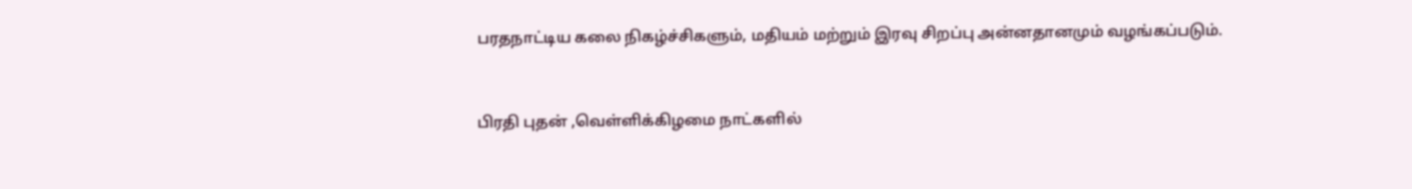பரதநாட்டிய கலை நிகழ்ச்சிகளும், மதியம் மற்றும் இரவு சிறப்பு அன்னதானமும் வழங்கப்படும்.


பிரதி புதன் ,வெள்ளிக்கிழமை நாட்களில்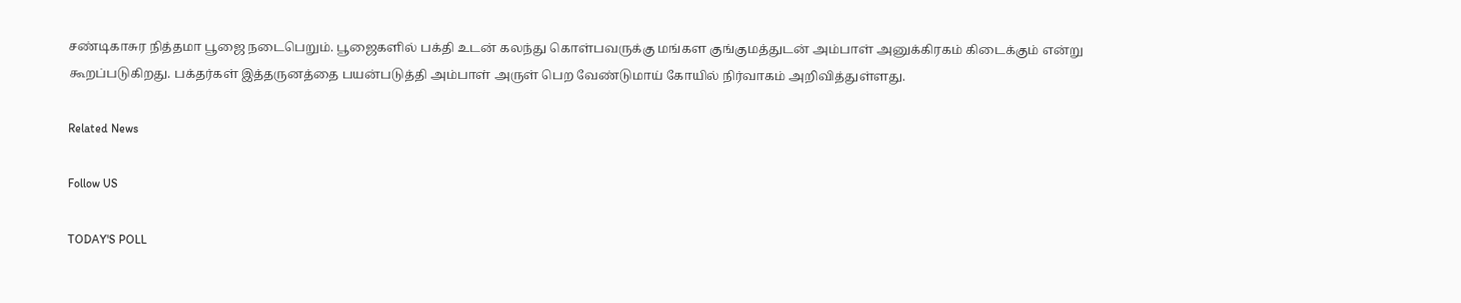சண்டிகாசுர நித்தமா பூஜை நடைபெறும். பூஜைகளில் பக்தி உடன் கலந்து கொள்பவருக்கு மங்கள குங்குமத்துடன் அம்பாள் அனுக்கிரகம் கிடைக்கும் என்று கூறப்படுகிறது. பக்தர்கள் இத்தருனத்தை பயன்படுத்தி அம்பாள் அருள் பெற வேண்டுமாய் கோயில் நிர்வாகம் அறிவித்துள்ளது.

Related News

Follow US

TODAY'S POLL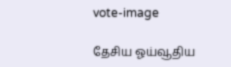vote-image

தேசிய ஓய்வூதிய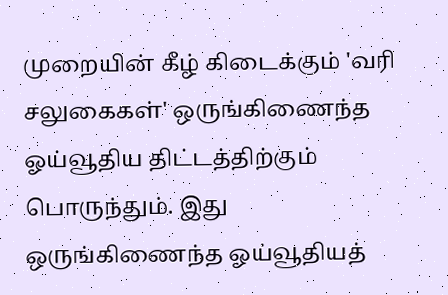முறையின் கீழ் கிடைக்கும் 'வரி சலுகைகள்' ஒருங்கிணைந்த ஓய்வூதிய திட்டத்திற்கும் பொருந்தும். இது ஒருங்கிணைந்த ஓய்வூதியத்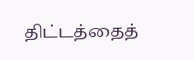திட்டத்தைத்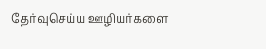தேர்வுசெய்ய ஊழியர்களை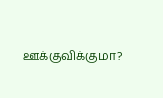ஊக்குவிக்குமா?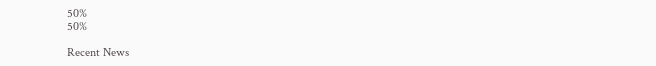50%
50%

Recent News